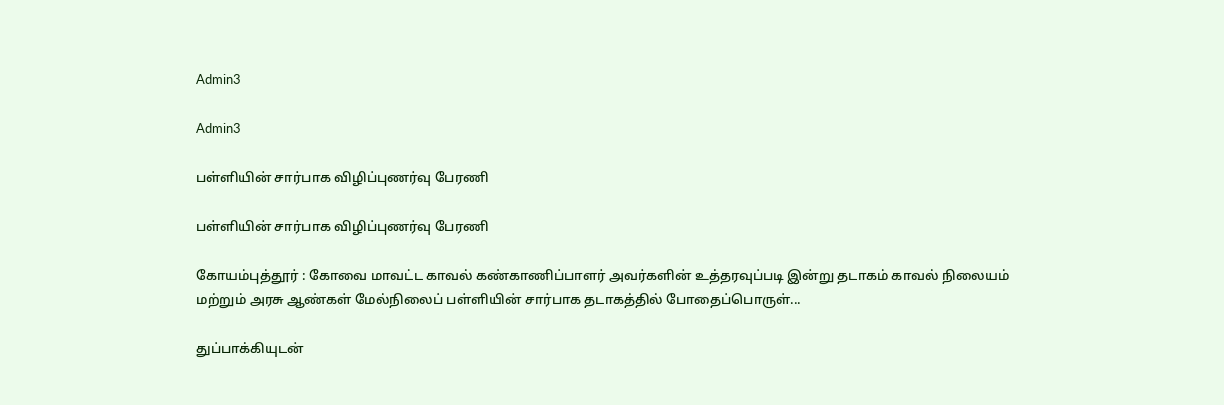Admin3

Admin3

பள்ளியின் சார்பாக விழிப்புணர்வு பேரணி

பள்ளியின் சார்பாக விழிப்புணர்வு பேரணி

கோயம்புத்தூர் : கோவை மாவட்ட காவல் கண்காணிப்பாளர் அவர்களின் உத்தரவுப்படி இன்று தடாகம் காவல் நிலையம் மற்றும் அரசு ஆண்கள் மேல்நிலைப் பள்ளியின் சார்பாக தடாகத்தில் போதைப்பொருள்...

துப்பாக்கியுடன்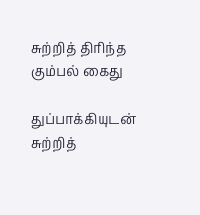சுற்றித் திரிந்த கும்பல் கைது

துப்பாக்கியுடன் சுற்றித்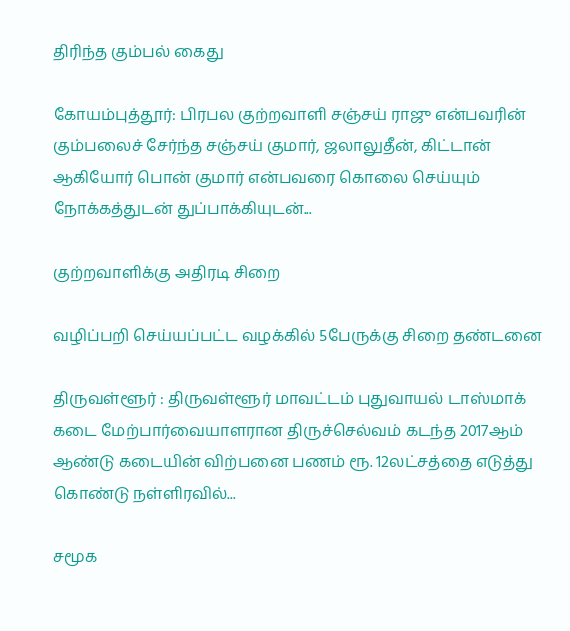திரிந்த கும்பல் கைது

கோயம்புத்தூர்: பிரபல குற்றவாளி சஞ்சய் ராஜு என்பவரின் கும்பலைச் சேர்ந்த சஞ்சய் குமார், ஜலாலுதீன், கிட்டான் ஆகியோர் பொன் குமார் என்பவரை கொலை செய்யும் நோக்கத்துடன் துப்பாக்கியுடன்...

குற்றவாளிக்கு அதிரடி சிறை

வழிப்பறி செய்யப்பட்ட வழக்கில் 5பேருக்கு சிறை தண்டனை

திருவள்ளூர் : திருவள்ளூர் மாவட்டம் புதுவாயல் டாஸ்மாக் கடை மேற்பார்வையாளரான திருச்செல்வம் கடந்த 2017ஆம் ஆண்டு கடையின் விற்பனை பணம் ரூ. 12லட்சத்தை எடுத்து கொண்டு நள்ளிரவில்...

சமூக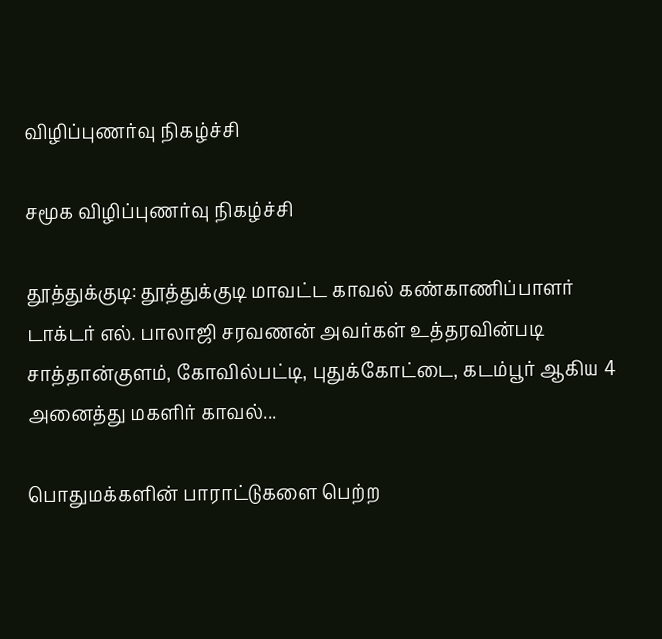விழிப்புணர்வு நிகழ்ச்சி

சமூக விழிப்புணர்வு நிகழ்ச்சி

தூத்துக்குடி: தூத்துக்குடி மாவட்ட காவல் கண்காணிப்பாளர் டாக்டர் எல். பாலாஜி சரவணன் அவர்கள் உத்தரவின்படி சாத்தான்குளம், கோவில்பட்டி, புதுக்கோட்டை, கடம்பூர் ஆகிய 4 அனைத்து மகளிர் காவல்...

பொதுமக்களின் பாராட்டுகளை பெற்ற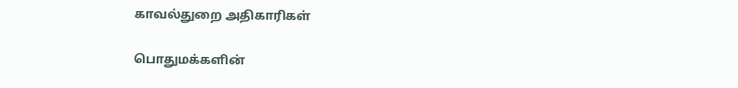காவல்துறை அதிகாரிகள்

பொதுமக்களின்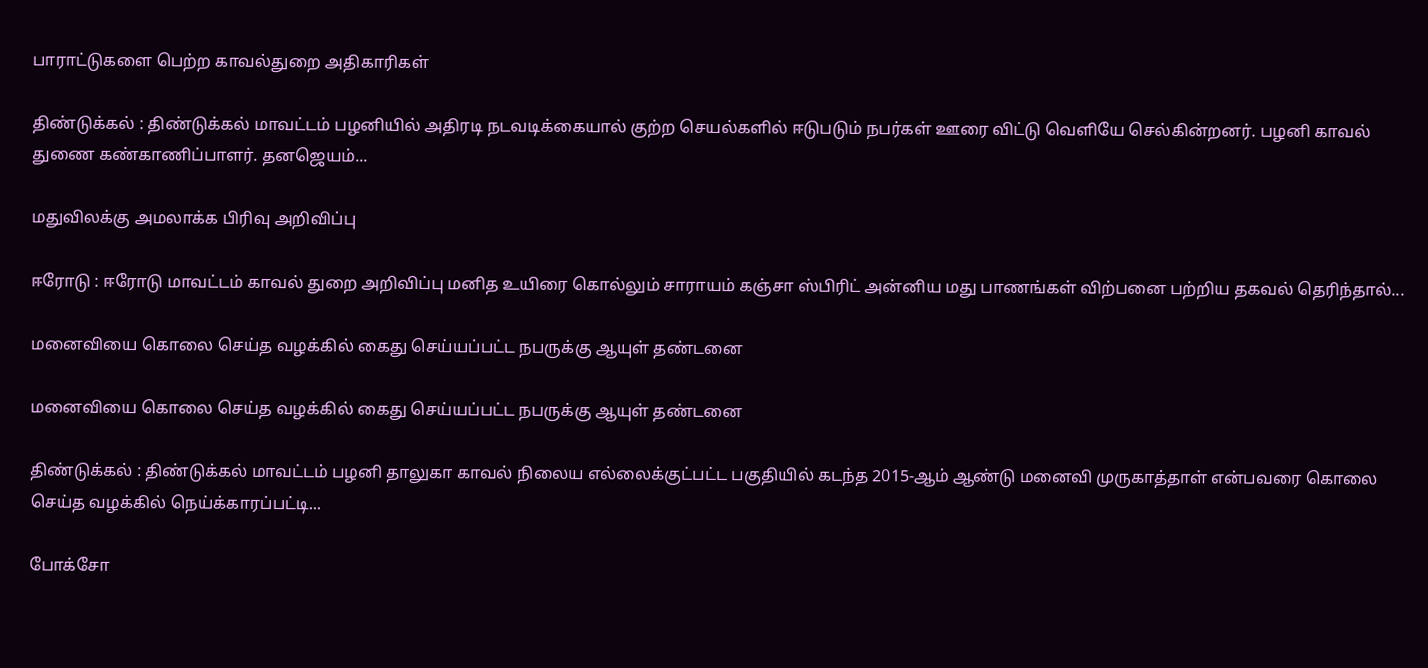பாராட்டுகளை பெற்ற காவல்துறை அதிகாரிகள்

திண்டுக்கல் : திண்டுக்கல் மாவட்டம் பழனியில் அதிரடி நடவடிக்கையால் குற்ற செயல்களில் ஈடுபடும் நபர்கள் ஊரை விட்டு வெளியே செல்கின்றனர். பழனி காவல் துணை கண்காணிப்பாளர். தனஜெயம்...

மதுவிலக்கு அமலாக்க பிரிவு அறிவிப்பு

ஈரோடு : ஈரோடு மாவட்டம் காவல் துறை அறிவிப்பு மனித உயிரை கொல்லும் சாராயம் கஞ்சா ஸ்பிரிட் அன்னிய மது பாணங்கள் விற்பனை பற்றிய தகவல் தெரிந்தால்...

மனைவியை கொலை செய்த வழக்கில் கைது செய்யப்பட்ட நபருக்கு ஆயுள் தண்டனை

மனைவியை கொலை செய்த வழக்கில் கைது செய்யப்பட்ட நபருக்கு ஆயுள் தண்டனை

திண்டுக்கல் : திண்டுக்கல் மாவட்டம் பழனி தாலுகா காவல் நிலைய எல்லைக்குட்பட்ட பகுதியில் கடந்த 2015-ஆம் ஆண்டு மனைவி முருகாத்தாள் என்பவரை கொலை செய்த வழக்கில் நெய்க்காரப்பட்டி...

போக்சோ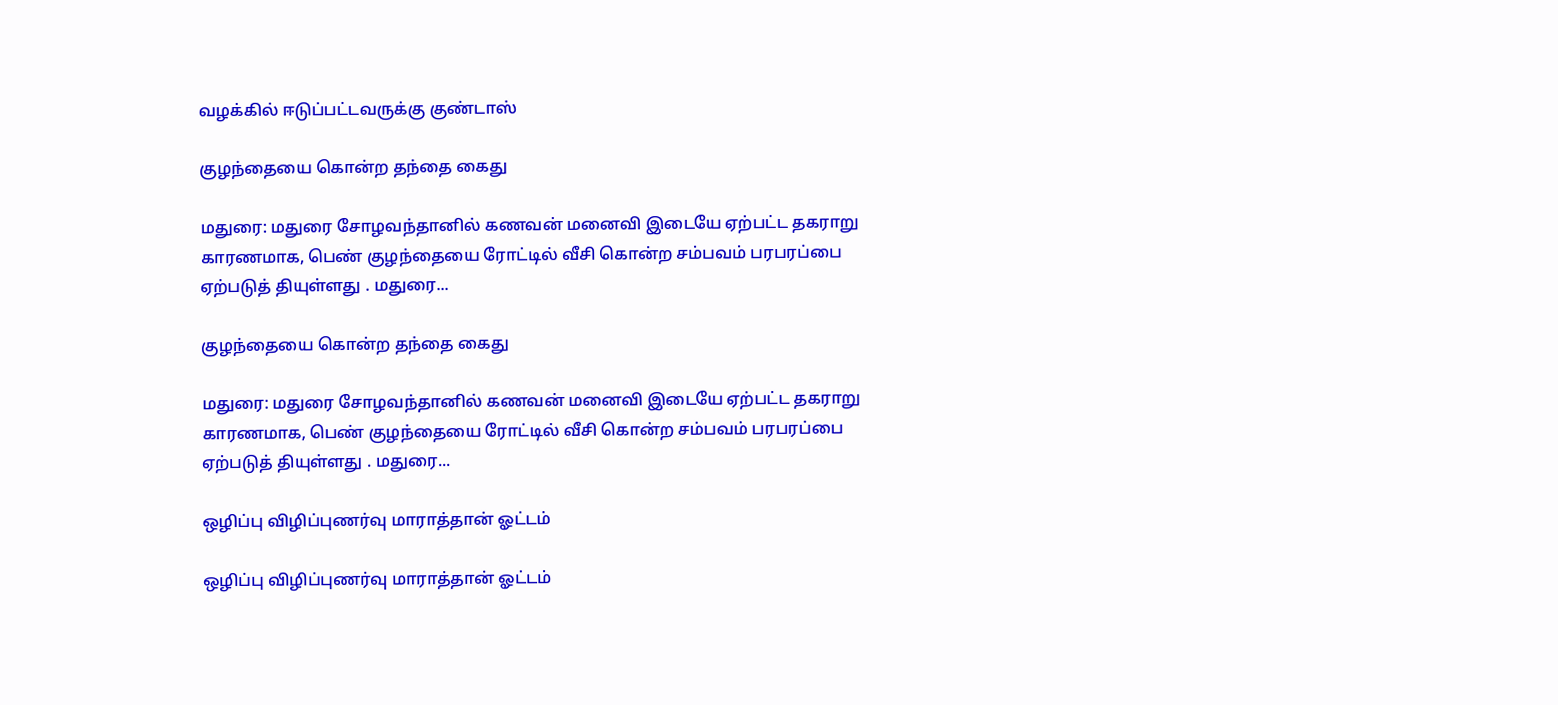வழக்கில் ஈடுப்பட்டவருக்கு குண்டாஸ்

குழந்தையை கொன்ற தந்தை கைது

மதுரை: மதுரை சோழவந்தானில் கணவன் மனைவி இடையே ஏற்பட்ட தகராறு காரணமாக, பெண் குழந்தையை ரோட்டில் வீசி கொன்ற சம்பவம் பரபரப்பை ஏற்படுத் தியுள்ளது . மதுரை...

குழந்தையை கொன்ற தந்தை கைது

மதுரை: மதுரை சோழவந்தானில் கணவன் மனைவி இடையே ஏற்பட்ட தகராறு காரணமாக, பெண் குழந்தையை ரோட்டில் வீசி கொன்ற சம்பவம் பரபரப்பை ஏற்படுத் தியுள்ளது . மதுரை...

ஒழிப்பு விழிப்புணர்வு மாராத்தான் ஓட்டம்

ஒழிப்பு விழிப்புணர்வு மாராத்தான் ஓட்டம்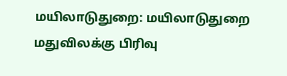மயிலாடுதுறை: மயிலாடுதுறை மதுவிலக்கு பிரிவு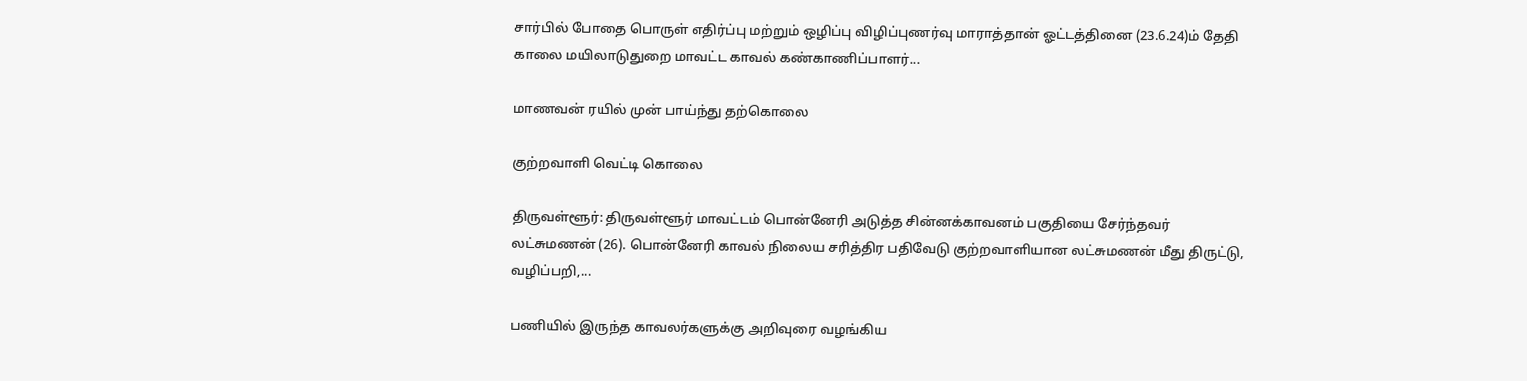சார்பில் போதை பொருள் எதிர்ப்பு மற்றும் ஒழிப்பு விழிப்புணர்வு மாராத்தான் ஓட்டத்தினை (23.6.24)ம் தேதி காலை மயிலாடுதுறை மாவட்ட காவல் கண்காணிப்பாளர்...

மாணவன் ரயில் முன் பாய்ந்து தற்கொலை

குற்றவாளி வெட்டி கொலை

திருவள்ளூர்: திருவள்ளூர் மாவட்டம் பொன்னேரி அடுத்த சின்னக்காவனம் பகுதியை சேர்ந்தவர் லட்சுமணன் (26). பொன்னேரி காவல் நிலைய சரித்திர பதிவேடு குற்றவாளியான லட்சுமணன் மீது திருட்டு, வழிப்பறி,...

பணியில் இருந்த காவலர்களுக்கு அறிவுரை வழங்கிய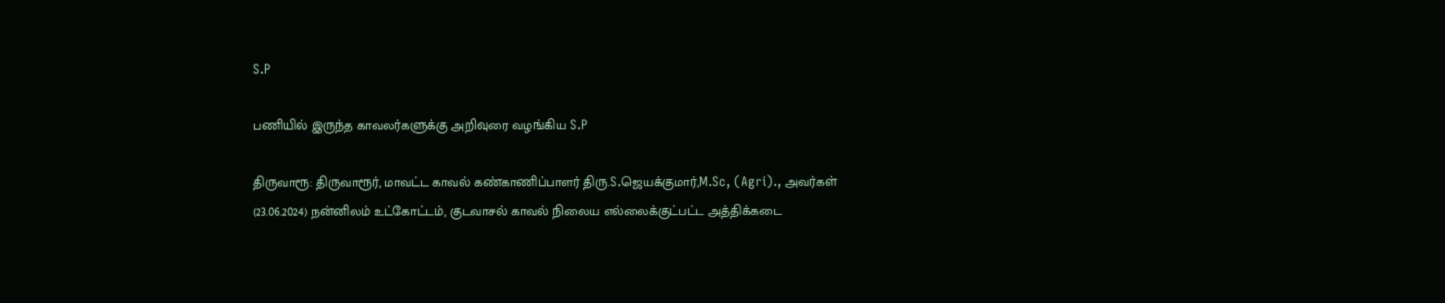S.P

பணியில் இருந்த காவலர்களுக்கு அறிவுரை வழங்கிய S.P

திருவாரூ: திருவாரூர், மாவட்ட காவல் கண்காணிப்பாளர் திரு.S.ஜெயக்குமார்,M.Sc, (Agri)., அவர்கள் (23.06.2024) நன்னிலம் உட்கோட்டம், குடவாசல் காவல் நிலைய எல்லைக்குட்பட்ட அத்திக்கடை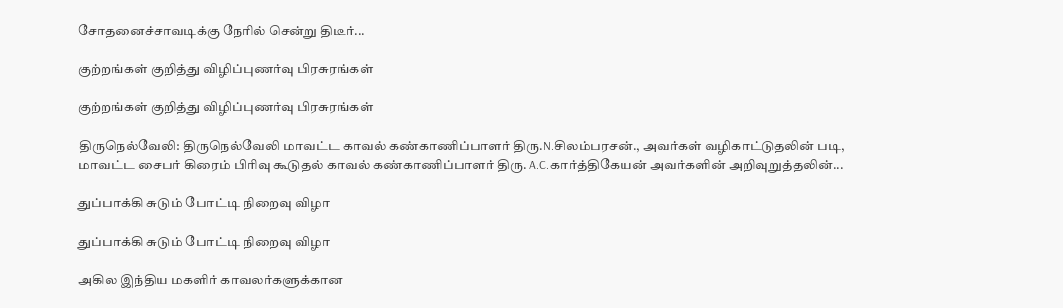சோதனைச்சாவடிக்கு நேரில் சென்று திடீர்...

குற்றங்கள் குறித்து விழிப்புணர்வு பிரசுரங்கள்

குற்றங்கள் குறித்து விழிப்புணர்வு பிரசுரங்கள்

திருநெல்வேலி: திருநெல்வேலி மாவட்ட காவல் கண்காணிப்பாளர் திரு.N.சிலம்பரசன்., அவர்கள் வழிகாட்டுதலின் படி, மாவட்ட சைபர் கிரைம் பிரிவு கூடுதல் காவல் கண்காணிப்பாளர் திரு. A.C.கார்த்திகேயன் அவர்களின் அறிவுறுத்தலின்...

துப்பாக்கி சுடும் போட்டி நிறைவு விழா

துப்பாக்கி சுடும் போட்டி நிறைவு விழா

அகில இந்திய மகளிர் காவலர்களுக்கான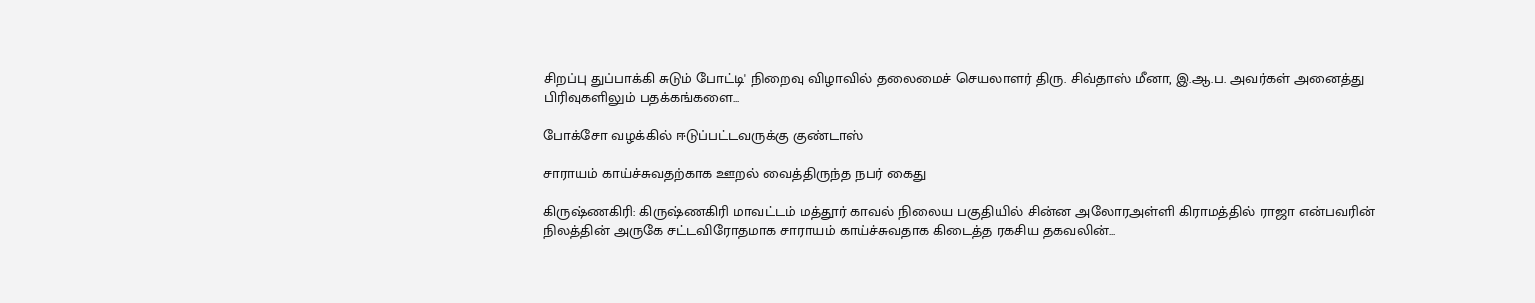சிறப்பு துப்பாக்கி சுடும் போட்டி' நிறைவு விழாவில் தலைமைச் செயலாளர் திரு. சிவ்தாஸ் மீனா, இ.ஆ.ப. அவர்கள் அனைத்து பிரிவுகளிலும் பதக்கங்களை...

போக்சோ வழக்கில் ஈடுப்பட்டவருக்கு குண்டாஸ்

சாராயம் காய்ச்சுவதற்காக ஊறல் வைத்திருந்த நபர் கைது

கிருஷ்ணகிரி: கிருஷ்ணகிரி மாவட்டம் மத்தூர் காவல் நிலைய பகுதியில் சின்ன அலோரஅள்ளி கிராமத்தில் ராஜா என்பவரின் நிலத்தின் அருகே சட்டவிரோதமாக சாராயம் காய்ச்சுவதாக கிடைத்த ரகசிய தகவலின்...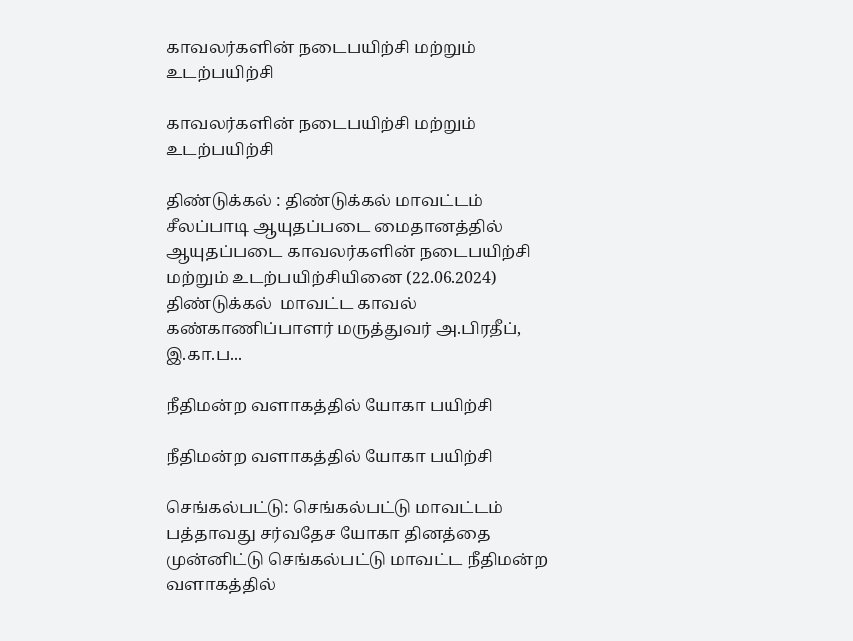காவலர்களின் நடைபயிற்சி மற்றும் உடற்பயிற்சி

காவலர்களின் நடைபயிற்சி மற்றும் உடற்பயிற்சி

திண்டுக்கல் : திண்டுக்கல் மாவட்டம் சீலப்பாடி ஆயுதப்படை மைதானத்தில் ஆயுதப்படை காவலர்களின் நடைபயிற்சி மற்றும் உடற்பயிற்சியினை (22.06.2024) திண்டுக்கல்  மாவட்ட காவல் கண்காணிப்பாளர் மருத்துவர் அ.பிரதீப், இ.கா.ப...

நீதிமன்ற வளாகத்தில் யோகா பயிற்சி

நீதிமன்ற வளாகத்தில் யோகா பயிற்சி

செங்கல்பட்டு: செங்கல்பட்டு மாவட்டம் பத்தாவது சர்வதேச யோகா தினத்தை முன்னிட்டு செங்கல்பட்டு மாவட்ட நீதிமன்ற வளாகத்தில்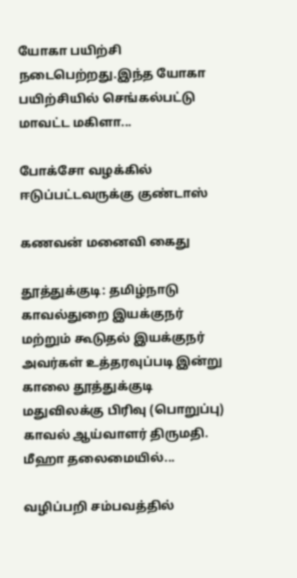யோகா பயிற்சி நடைபெற்றது.இந்த யோகா பயிற்சியில் செங்கல்பட்டு மாவட்ட மகிளா...

போக்சோ வழக்கில் ஈடுப்பட்டவருக்கு குண்டாஸ்

கணவன் மனைவி கைது

தூத்துக்குடி: தமிழ்நாடு காவல்துறை இயக்குநர் மற்றும் கூடுதல் இயக்குநர் அவர்கள் உத்தரவுப்படி இன்று காலை தூத்துக்குடி மதுவிலக்கு பிரிவு (பொறுப்பு) காவல் ஆய்வாளர் திருமதி. மீஹா தலைமையில்...

வழிப்பறி சம்பவத்தில்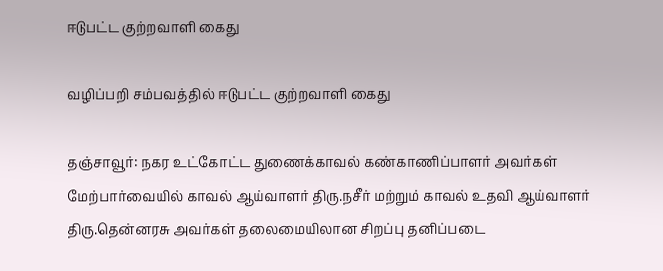ஈடுபட்ட குற்றவாளி கைது

வழிப்பறி சம்பவத்தில் ஈடுபட்ட குற்றவாளி கைது

தஞ்சாவூர்: நகர உட்கோட்ட துணைக்காவல் கண்காணிப்பாளர் அவர்கள் மேற்பார்வையில் காவல் ஆய்வாளர் திரு.நசீர் மற்றும் காவல் உதவி ஆய்வாளர் திரு.தென்னரசு அவர்கள் தலைமையிலான சிறப்பு தனிப்படை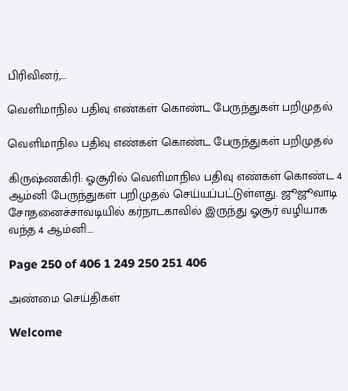பிரிவினர்,...

வெளிமாநில பதிவு எண்கள் கொண்ட பேருந்துகள் பறிமுதல்

வெளிமாநில பதிவு எண்கள் கொண்ட பேருந்துகள் பறிமுதல்

கிருஷ்ணகிரி: ஓசூரில் வெளிமாநில பதிவு எண்கள் கொண்ட 4 ஆம்னி பேருந்துகள் பறிமுதல் செய்யப்பட்டுள்ளது. ஜூஜூவாடி சோதனைச்சாவடியில் கர்நாடகாவில் இருந்து ஓசூர் வழியாக வந்த 4 ஆம்னி...

Page 250 of 406 1 249 250 251 406

அண்மை செய்திகள்

Welcome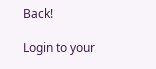Back!

Login to your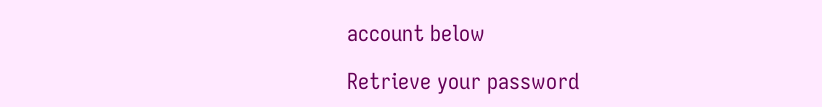account below

Retrieve your password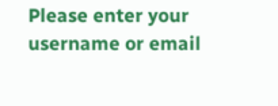Please enter your username or email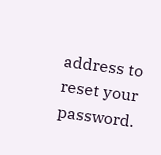address to reset your password.